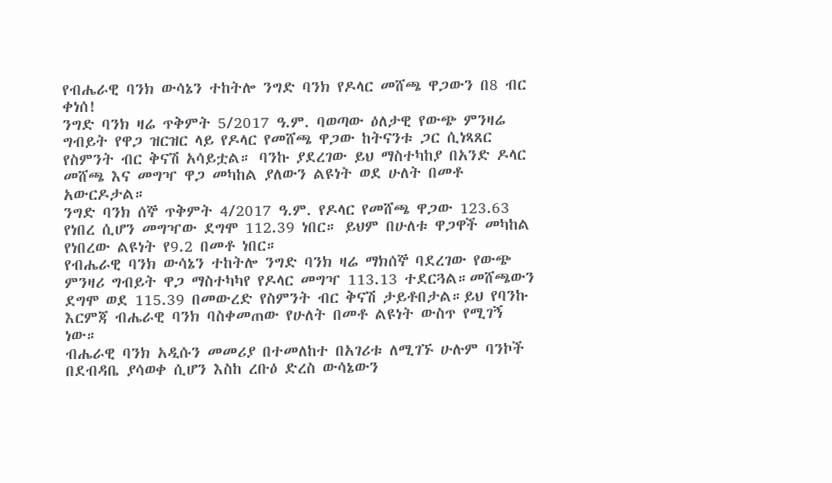የብሔራዊ ባንክ ውሳኔን ተከትሎ ንግድ ባንክ የዶላር መሸጫ ዋጋውን በ8 ብር ቀነሰ!
ንግድ ባንክ ዛሬ ጥቅምት 5/2017 ዓ.ም. ባወጣው ዕለታዊ የውጭ ምንዛሬ ግብይት የዋጋ ዝርዝር ላይ የዶላር የመሸጫ ዋጋው ከትናንቱ ጋር ሲነጻጸር የስምንት ብር ቅናሽ አሳይቷል። ባንኩ ያደረገው ይህ ማስተካከያ በአንድ ዶላር መሸጫ እና መግዣ ዋጋ መካከል ያለውን ልዩነት ወደ ሁለት በመቶ አውርዶታል።
ንግድ ባንክ ሰኞ ጥቅምት 4/2017 ዓ.ም. የዶላር የመሸጫ ዋጋው 123.63 የነበረ ሲሆን መግዣው ደግሞ 112.39 ነበር። ይህም በሁለቱ ዋጋዋች መካከል የነበረው ልዩነት የ9.2 በመቶ ነበር።
የብሔራዊ ባንክ ውሳኔን ተከትሎ ንግድ ባንክ ዛሬ ማክሰኞ ባደረገው የውጭ ምንዛሪ ግብይት ዋጋ ማስተካካየ የዶላር መግዣ 113.13 ተደርጓል።መሸጫውን ደግሞ ወደ 115.39 በመውረድ የስምንት ብር ቅናሽ ታይቶበታል።ይህ የባንኩ እርምጃ ብሔራዊ ባንክ ባስቀመጠው የሁለት በመቶ ልዩነት ውስጥ የሚገኝ ነው።
ብሔራዊ ባንክ አዲሱን መመሪያ በተመለከተ በአገሪቱ ለሚገኙ ሁሉም ባንኮች በደብዳቤ ያሳወቀ ሲሆን እስከ ረቡዕ ድረስ ውሳኔውን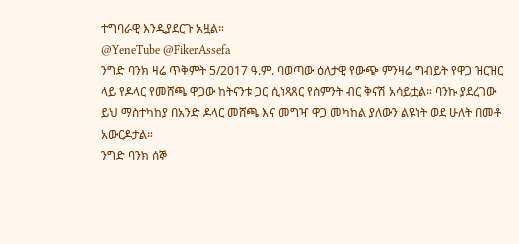ተግባራዊ እንዲያደርጉ አዟል።
@YeneTube @FikerAssefa
ንግድ ባንክ ዛሬ ጥቅምት 5/2017 ዓ.ም. ባወጣው ዕለታዊ የውጭ ምንዛሬ ግብይት የዋጋ ዝርዝር ላይ የዶላር የመሸጫ ዋጋው ከትናንቱ ጋር ሲነጻጸር የስምንት ብር ቅናሽ አሳይቷል። ባንኩ ያደረገው ይህ ማስተካከያ በአንድ ዶላር መሸጫ እና መግዣ ዋጋ መካከል ያለውን ልዩነት ወደ ሁለት በመቶ አውርዶታል።
ንግድ ባንክ ሰኞ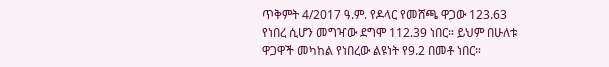ጥቅምት 4/2017 ዓ.ም. የዶላር የመሸጫ ዋጋው 123.63 የነበረ ሲሆን መግዣው ደግሞ 112.39 ነበር። ይህም በሁለቱ ዋጋዋች መካከል የነበረው ልዩነት የ9.2 በመቶ ነበር።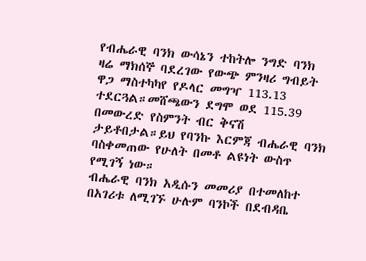የብሔራዊ ባንክ ውሳኔን ተከትሎ ንግድ ባንክ ዛሬ ማክሰኞ ባደረገው የውጭ ምንዛሪ ግብይት ዋጋ ማስተካካየ የዶላር መግዣ 113.13 ተደርጓል።መሸጫውን ደግሞ ወደ 115.39 በመውረድ የስምንት ብር ቅናሽ ታይቶበታል።ይህ የባንኩ እርምጃ ብሔራዊ ባንክ ባስቀመጠው የሁለት በመቶ ልዩነት ውስጥ የሚገኝ ነው።
ብሔራዊ ባንክ አዲሱን መመሪያ በተመለከተ በአገሪቱ ለሚገኙ ሁሉም ባንኮች በደብዳቤ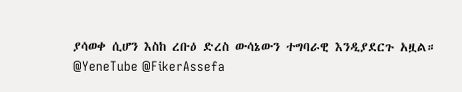ያሳወቀ ሲሆን እስከ ረቡዕ ድረስ ውሳኔውን ተግባራዊ እንዲያደርጉ አዟል።
@YeneTube @FikerAssefa